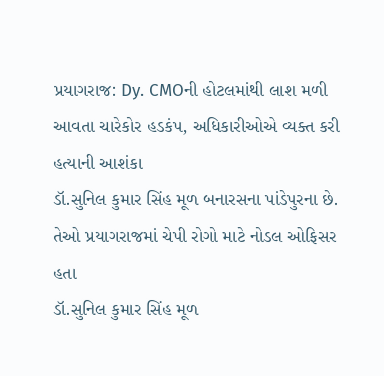પ્રયાગરાજ: Dy. CMOની હોટલમાંથી લાશ મળી આવતા ચારેકોર હડકંપ, અધિકારીઓએ વ્યક્ત કરી હત્યાની આશંકા
ડૉ.સુનિલ કુમાર સિંહ મૂળ બનારસના પાંડેપુરના છે. તેઓ પ્રયાગરાજમાં ચેપી રોગો માટે નોડલ ઓફિસર હતા
ડૉ.સુનિલ કુમાર સિંહ મૂળ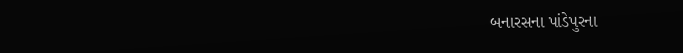બનારસના પાંડેપુરના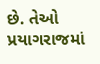છે. તેઓ પ્રયાગરાજમાં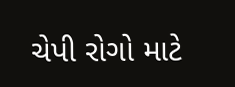ચેપી રોગો માટે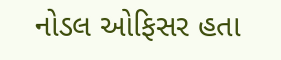નોડલ ઓફિસર હતા